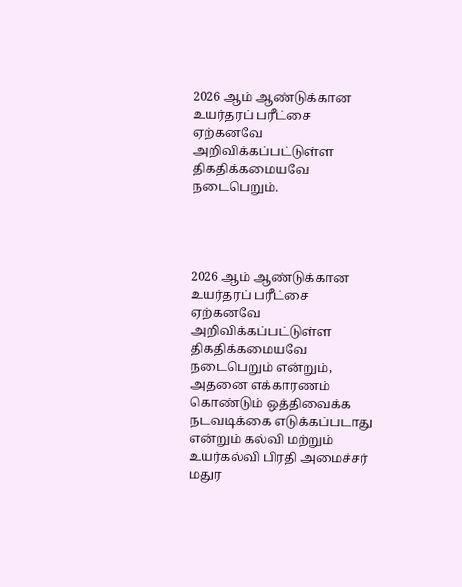2026 ஆம் ஆண்டுக்கான உயர்தரப் பரீட்சை ஏற்கனவே அறிவிக்கப்பட்டுள்ள திகதிக்கமையவே நடைபெறும்.




2026 ஆம் ஆண்டுக்கான உயர்தரப் பரீட்சை ஏற்கனவே அறிவிக்கப்பட்டுள்ள திகதிக்கமையவே நடைபெறும் என்றும், அதனை எக்காரணம் கொண்டும் ஒத்திவைக்க நடவடிக்கை எடுக்கப்படாது என்றும் கல்வி மற்றும் உயர்கல்வி பிரதி அமைச்சர் மதுர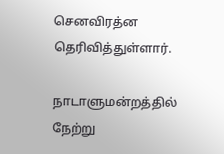செனவிரத்ன தெரிவித்துள்ளார்.

நாடாளுமன்றத்தில் நேற்று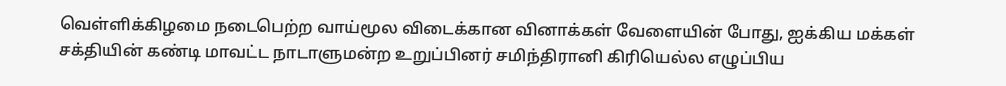வெள்ளிக்கிழமை நடைபெற்ற வாய்மூல விடைக்கான வினாக்கள் வேளையின் போது, ஐக்கிய மக்கள் சக்தியின் கண்டி மாவட்ட நாடாளுமன்ற உறுப்பினர் சமிந்திரானி கிரியெல்ல எழுப்பிய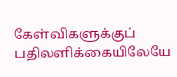கேள்விகளுக்குப் பதிலளிக்கையிலேயே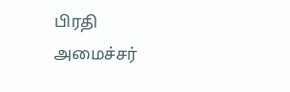பிரதி அமைச்சர்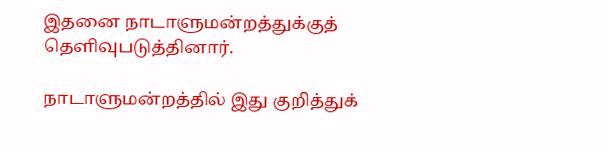இதனை நாடாளுமன்றத்துக்குத் தெளிவுபடுத்தினார்.

நாடாளுமன்றத்தில் இது குறித்துக்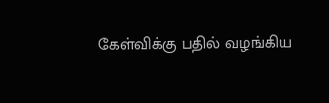கேள்விக்கு பதில் வழங்கிய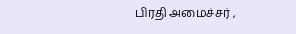பிரதி அமைச்சர் ,